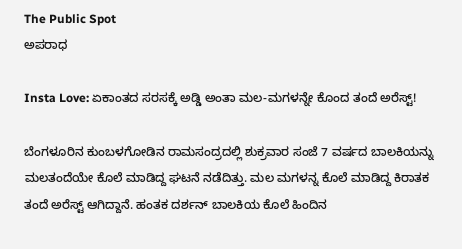The Public Spot
ಅಪರಾಧ

Insta Love: ಏಕಾಂತದ ಸರಸಕ್ಕೆ ಅಡ್ಡಿ ಅಂತಾ ಮಲ-ಮಗಳನ್ನೇ ಕೊಂದ ತಂದೆ ಅರೆಸ್ಟ್‌!

ಬೆಂಗಳೂರಿನ ಕುಂಬಳಗೋಡಿನ ರಾಮಸಂದ್ರದಲ್ಲಿ ಶುಕ್ರವಾರ ಸಂಜೆ 7 ವರ್ಷದ ಬಾಲಕಿಯನ್ನು ಮಲತಂದೆಯೇ ಕೊಲೆ ಮಾಡಿದ್ದ ಘಟನೆ ನಡೆದಿತ್ತು. ಮಲ ಮಗಳನ್ನ ಕೊಲೆ ಮಾಡಿದ್ದ ಕಿರಾತಕ ತಂದೆ ಅರೆಸ್ಟ್ ಆಗಿದ್ದಾನೆ. ಹಂತಕ ದರ್ಶನ್ ಬಾಲಕಿಯ ಕೊಲೆ ಹಿಂದಿನ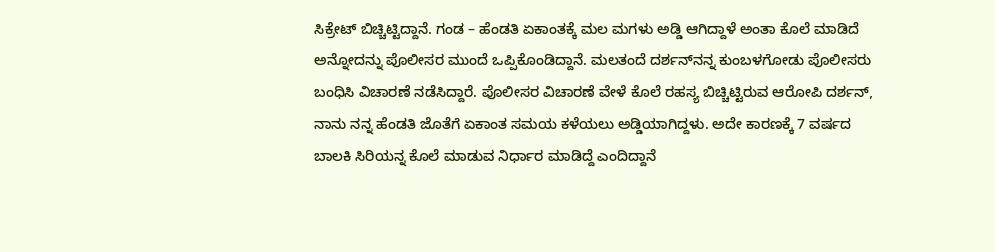ಸಿಕ್ರೇಟ್ ಬಿಚ್ಚಿಟ್ಟಿದ್ದಾನೆ. ಗಂಡ – ಹೆಂಡತಿ ಏಕಾಂತಕ್ಕೆ ಮಲ ಮಗಳು ಅಡ್ಡಿ ಆಗಿದ್ದಾಳೆ ಅಂತಾ ಕೊಲೆ ಮಾಡಿದೆ ಅನ್ನೋದನ್ನು ಪೊಲೀಸರ ಮುಂದೆ ಒಪ್ಪಿಕೊಂಡಿದ್ದಾನೆ. ಮಲತಂದೆ ದರ್ಶನ್‌ನನ್ನ ಕುಂಬಳಗೋಡು ಪೊಲೀಸರು ಬಂಧಿಸಿ ವಿಚಾರಣೆ ನಡೆಸಿದ್ದಾರೆ. ಪೊಲೀಸರ ವಿಚಾರಣೆ ವೇಳೆ ಕೊಲೆ ರಹಸ್ಯ ಬಿಚ್ಚಿಟ್ಟಿರುವ ಆರೋಪಿ ದರ್ಶನ್, ನಾನು ನನ್ನ ಹೆಂಡತಿ ಜೊತೆಗೆ ಏಕಾಂತ ಸಮಯ ಕಳೆಯಲು ಅಡ್ಡಿಯಾಗಿದ್ದಳು. ಅದೇ ಕಾರಣಕ್ಕೆ 7 ವರ್ಷದ ಬಾಲಕಿ ಸಿರಿಯನ್ನ ಕೊಲೆ ಮಾಡುವ ನಿರ್ಧಾರ ಮಾಡಿದ್ದೆ ಎಂದಿದ್ದಾನೆ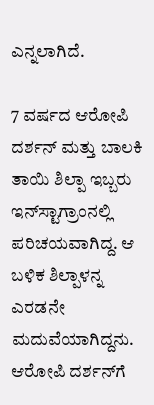ಎನ್ನಲಾಗಿದೆ.

7 ವರ್ಷದ ಆರೋಪಿ ದರ್ಶನ್ ಮತ್ತು ಬಾಲಕಿ ತಾಯಿ‌ ಶಿಲ್ಪಾ ಇಬ್ಬರು ಇನ್‌‌ಸ್ಟಾಗ್ರಾಂನಲ್ಲಿ ಪರಿಚಯವಾಗಿದ್ದ. ಆ ಬಳಿಕ ಶಿಲ್ಪಾಳನ್ನ ಎರಡನೇ ಮದುವೆಯಾಗಿದ್ದನು. ಆರೋಪಿ ದರ್ಶನ್‌‌ಗೆ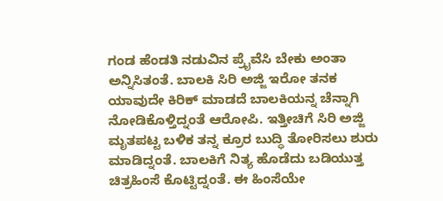ಗಂಡ ಹೆಂಡತಿ‌ ನಡುವಿನ ಪ್ರೈವೆಸಿ ಬೇಕು ಅಂತಾ ಅನ್ನಿಸಿತಂತೆ. ಬಾಲಕಿ ಸಿರಿ ಅಜ್ಜಿ ಇರೋ ತನಕ ಯಾವುದೇ ಕಿರಿಕ್ ಮಾಡದೆ ಬಾಲಕಿಯನ್ನ ಚೆನ್ನಾಗಿ ನೋಡಿಕೊಳ್ತಿದ್ನಂತೆ ಆರೋಪಿ. ಇತ್ತೀಚಿಗೆ ಸಿರಿ ಅಜ್ಜಿ ಮೃತಪಟ್ಟ ಬಳಿಕ ತನ್ನ ಕ್ರೂರ ಬುದ್ಧಿ ತೋರಿಸಲು ಶುರು ಮಾಡಿದ್ನಂತೆ. ಬಾಲಕಿಗೆ ನಿತ್ಯ ಹೊಡೆದು ಬಡಿಯುತ್ತ ಚಿತ್ರಹಿಂಸೆ ಕೊಟ್ಟಿದ್ನಂತೆ. ಈ ಹಿಂಸೆಯೇ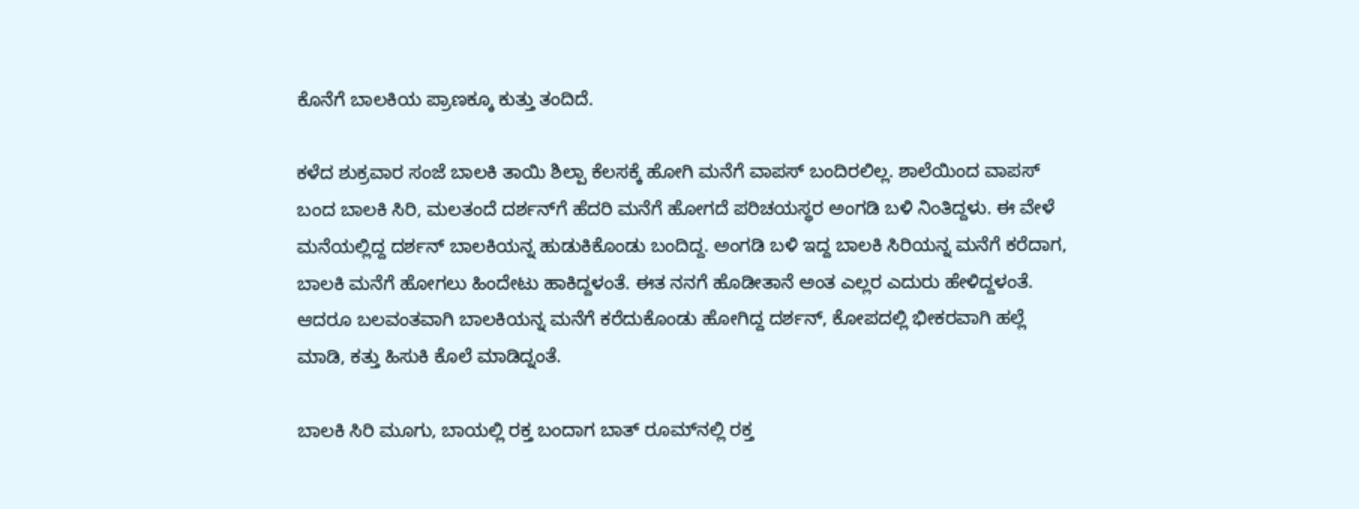ಕೊನೆಗೆ ಬಾಲಕಿಯ ಪ್ರಾಣಕ್ಕೂ ಕುತ್ತು ತಂದಿದೆ.

ಕಳೆದ ಶುಕ್ರವಾರ ಸಂಜೆ ಬಾಲಕಿ ತಾಯಿ ಶಿಲ್ಪಾ ಕೆಲಸಕ್ಕೆ ಹೋಗಿ ಮನೆಗೆ ವಾಪಸ್‌ ಬಂದಿರಲಿಲ್ಲ. ಶಾಲೆಯಿಂದ ವಾಪಸ್‌ ಬಂದ ಬಾಲಕಿ ಸಿರಿ, ಮಲತಂದೆ ದರ್ಶನ್‌ಗೆ ಹೆದರಿ ಮನೆಗೆ ಹೋಗದೆ ಪರಿಚಯಸ್ಥರ ಅಂಗಡಿ ಬಳಿ ನಿಂತಿದ್ದಳು. ಈ ವೇಳೆ ಮನೆಯಲ್ಲಿದ್ದ ದರ್ಶನ್ ಬಾಲಕಿಯನ್ನ ಹುಡುಕಿಕೊಂಡು ಬಂದಿದ್ದ. ಅಂಗಡಿ ಬಳಿ ಇದ್ದ ಬಾಲಕಿ ಸಿರಿಯನ್ನ ಮನೆಗೆ ಕರೆದಾಗ, ಬಾಲಕಿ ಮನೆಗೆ ಹೋಗಲು ಹಿಂದೇಟು ಹಾಕಿದ್ದಳಂತೆ. ಈತ ನನಗೆ ಹೊಡೀತಾನೆ ಅಂತ ಎಲ್ಲರ ಎದುರು ಹೇಳಿದ್ದಳಂತೆ. ಆದರೂ ಬಲವಂತವಾಗಿ ಬಾಲಕಿಯನ್ನ ಮನೆಗೆ ಕರೆದುಕೊಂಡು ಹೋಗಿದ್ದ ದರ್ಶನ್, ಕೋಪದಲ್ಲಿ ಭೀಕರವಾಗಿ ಹಲ್ಲೆ‌ ಮಾಡಿ, ಕತ್ತು ಹಿಸುಕಿ ಕೊಲೆ ಮಾಡಿದ್ನಂತೆ.

ಬಾಲಕಿ ಸಿರಿ ಮೂಗು, ಬಾಯಲ್ಲಿ ರಕ್ತ ಬಂದಾಗ ಬಾತ್ ರೂಮ್‌ನಲ್ಲಿ ರಕ್ತ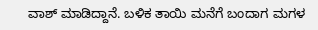ವಾಶ್ ಮಾಡಿದ್ದಾನೆ. ಬಳಿಕ ತಾಯಿ ಮನೆಗೆ ಬಂದಾಗ ಮಗಳ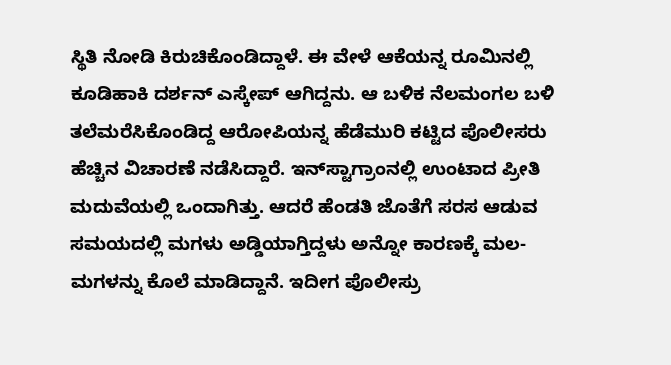ಸ್ಥಿತಿ ನೋಡಿ ಕಿರುಚಿಕೊಂಡಿದ್ದಾಳೆ. ಈ ವೇಳೆ ಆಕೆಯನ್ನ ರೂಮಿನಲ್ಲಿ ಕೂಡಿಹಾಕಿ ದರ್ಶನ್ ಎಸ್ಕೇಪ್ ಆಗಿದ್ದನು. ಆ ಬಳಿಕ ನೆಲಮಂಗಲ ಬಳಿ ತಲೆಮರೆಸಿಕೊಂಡಿದ್ದ ಆರೋಪಿಯನ್ನ ಹೆಡೆಮುರಿ‌ ಕಟ್ಟಿದ ಪೊಲೀಸರು ಹೆಚ್ಚಿನ ವಿಚಾರಣೆ ನಡೆಸಿದ್ದಾರೆ. ಇನ್‌ಸ್ಟಾಗ್ರಾಂನಲ್ಲಿ ಉಂಟಾದ ಪ್ರೀತಿ ಮದುವೆಯಲ್ಲಿ ಒಂದಾಗಿತ್ತು. ಆದರೆ ಹೆಂಡತಿ ಜೊತೆಗೆ ಸರಸ ಆಡುವ ಸಮಯದಲ್ಲಿ ಮಗಳು ಅಡ್ಡಿಯಾಗ್ತಿದ್ದಳು ಅನ್ನೋ ಕಾರಣಕ್ಕೆ ಮಲ-ಮಗಳನ್ನು ಕೊಲೆ ಮಾಡಿದ್ದಾನೆ. ಇದೀಗ ಪೊಲೀಸ್ರು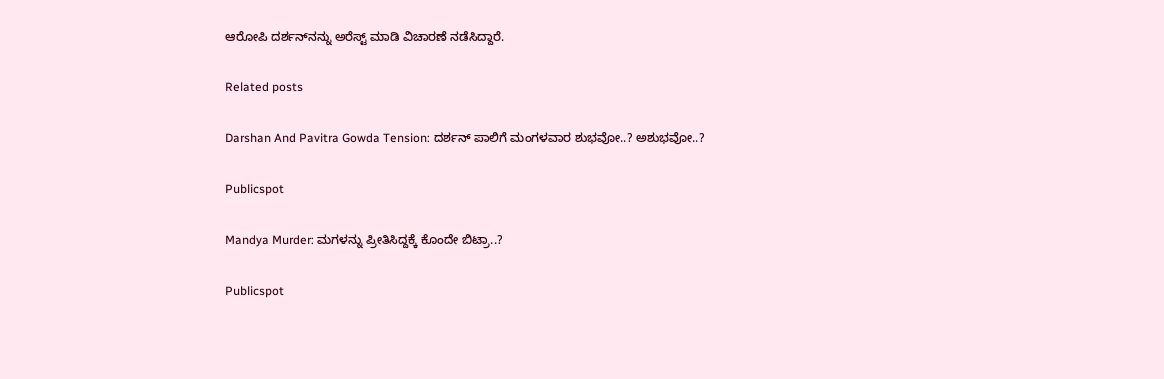ಆರೋಪಿ ದರ್ಶನ್‌ನನ್ನು ಅರೆಸ್ಟ್‌ ಮಾಡಿ ವಿಚಾರಣೆ ನಡೆಸಿದ್ದಾರೆ.

Related posts

Darshan And Pavitra Gowda Tension: ದರ್ಶನ್ ಪಾಲಿಗೆ ಮಂಗಳವಾರ ಶುಭವೋ..? ಅಶುಭವೋ..?

Publicspot

Mandya Murder: ಮಗಳನ್ನು ಪ್ರೀತಿಸಿದ್ದಕ್ಕೆ ಕೊಂದೇ ಬಿಟ್ರಾ..?

Publicspot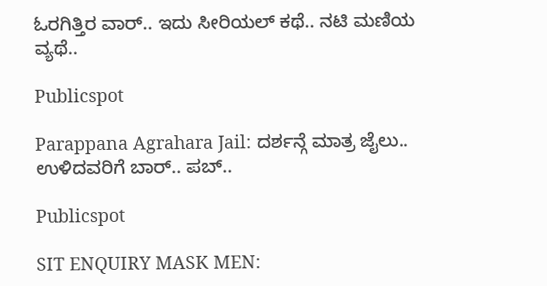ಓರಗಿತ್ತಿರ ವಾರ್.. ಇದು ಸೀರಿಯಲ್ ಕಥೆ.. ನಟಿ ಮಣಿಯ ವ್ಯಥೆ..

Publicspot

Parappana Agrahara Jail: ದರ್ಶನ್ಗೆ ಮಾತ್ರ ಜೈಲು.. ಉಳಿದವರಿಗೆ ಬಾರ್.. ಪಬ್..

Publicspot

SIT ENQUIRY MASK MEN: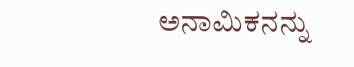ಅನಾಮಿಕನನ್ನು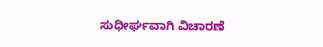ಸುಧೀರ್ಘವಾಗಿ ವಿಚಾರಣೆ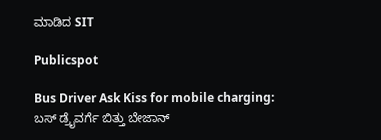ಮಾಡಿದ SIT

Publicspot

Bus Driver Ask Kiss for mobile charging: ಬಸ್ ಡ್ರೈವರ್ಗೆ ಬಿತ್ತು ಬೇಜಾನ್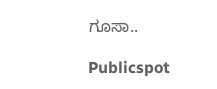ಗೂಸಾ..

Publicspot